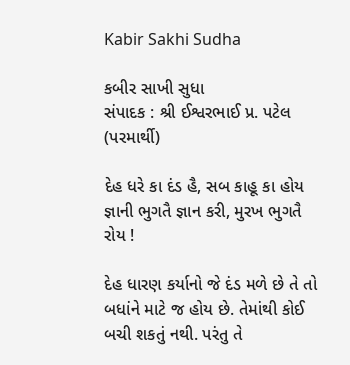Kabir Sakhi Sudha

કબીર સાખી સુધા
સંપાદક : શ્રી ઈશ્વરભાઈ પ્ર. પટેલ (પરમાર્થી)

દેહ ધરે કા દંડ હૈ, સબ કાહૂ કા હોય
જ્ઞાની ભુગતૈ જ્ઞાન કરી, મુરખ ભુગતૈ રોય !

દેહ ધારણ કર્યાનો જે દંડ મળે છે તે તો બધાંને માટે જ હોય છે. તેમાંથી કોઈ બચી શકતું નથી. પરંતુ તે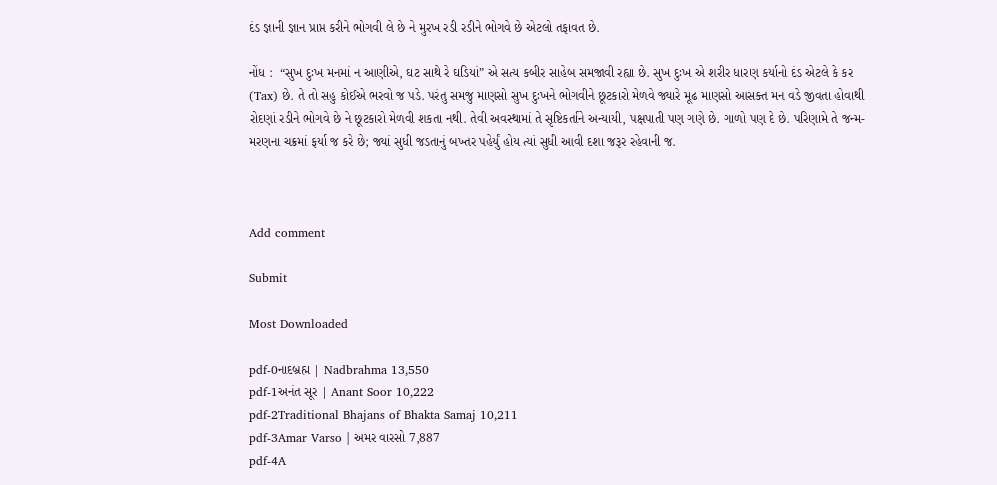દંડ જ્ઞાની જ્ઞાન પ્રાપ્ત કરીને ભોગવી લે છે ને મુરખ રડી રડીને ભોગવે છે એટલો તફાવત છે.

નોંધ :  “સુખ દુઃખ મનમાં ન આણીએ, ઘટ સાથે રે ઘડિયાં” એ સત્ય કબીર સાહેબ સમજાવી રહ્યા છે. સુખ દુઃખ એ શરીર ધારણ કર્યાનો દંડ એટલે કે કર (Tax) છે. તે તો સહુ કોઈએ ભરવો જ પડે. પરંતુ સમજુ માણસો સુખ દુઃખને ભોગવીને છૂટકારો મેળવે જ્યારે મૂઢ માણસો આસક્ત મન વડે જીવતા હોવાથી રોદણાં રડીને ભોગવે છે ને છૂટકારો મેળવી શકતા નથી. તેવી અવસ્થામાં તે સૃષ્ટિકર્તાને અન્યાયી, પક્ષપાતી પણ ગણે છે. ગાળો પણ દે છે. પરિણામે તે જન્મ-મરણના ચક્રમાં ફર્યા જ કરે છે; જ્યાં સુધી જડતાનું બખ્તર પહેર્યું હોય ત્યાં સુધી આવી દશા જરૂર રહેવાની જ.



Add comment

Submit

Most Downloaded

pdf-0નાદબ્રહ્મ | Nadbrahma 13,550
pdf-1અનંત સૂર | Anant Soor 10,222
pdf-2Traditional Bhajans of Bhakta Samaj 10,211
pdf-3Amar Varso | અમર વારસો 7,887
pdf-4A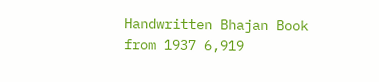Handwritten Bhajan Book from 1937 6,919